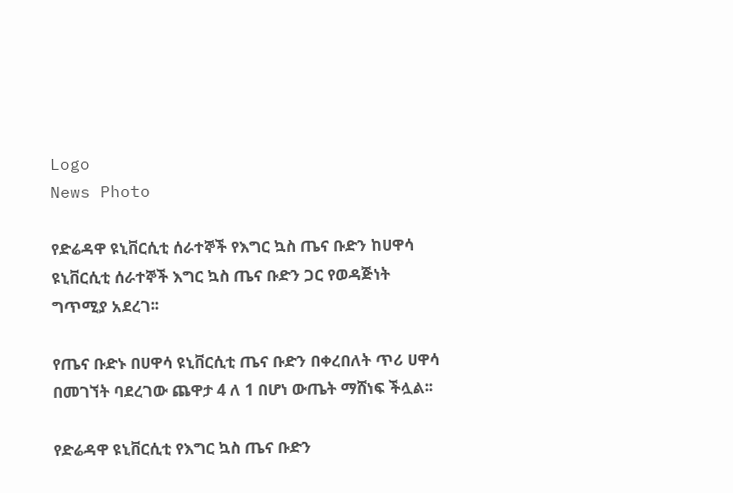Logo
News Photo

የድሬዳዋ ዩኒቨርሲቲ ሰራተኞች የእግር ኳስ ጤና ቡድን ከሀዋሳ ዩኒቨርሲቲ ሰራተኞች እግር ኳስ ጤና ቡድን ጋር የወዳጅነት ግጥሚያ አደረገ፡፡

የጤና ቡድኑ በሀዋሳ ዩኒቨርሲቲ ጤና ቡድን በቀረበለት ጥሪ ሀዋሳ በመገኘት ባደረገው ጨዋታ 4 ለ 1 በሆነ ውጤት ማሸነፍ ችሏል፡፡

የድሬዳዋ ዩኒቨርሲቲ የእግር ኳስ ጤና ቡድን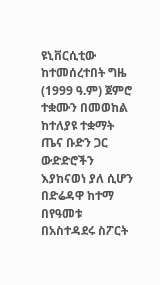ዩኒቨርሲቲው ከተመሰረተበት ግዜ (1999 ዓ.ም) ጀምሮ ተቋሙን በመወከል ከተለያዩ ተቋማት ጤና ቡድን ጋር ውድድሮችን  እያከናወነ ያለ ሲሆን በድሬዳዋ ከተማ በየዓመቱ በአስተዳደሩ ስፖርት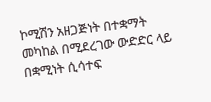ኮሚሽን አዘጋጅነት በተቋማት መካከል በሚደረገው ውድድር ላይ በቋሚነት ሲሳተፍ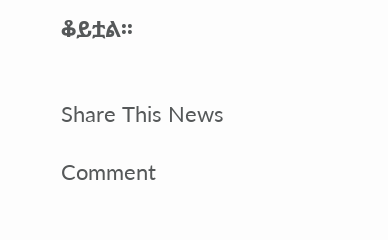ቆይቷል፡፡


Share This News

Comment